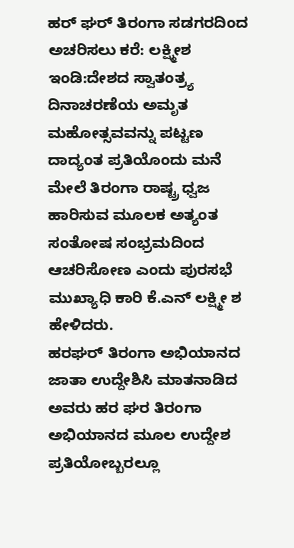ಹರ್ ಘರ್ ತಿರಂಗಾ ಸಡಗರದಿಂದ ಅಚರಿಸಲು ಕರೆ: ಲಕ್ಷ್ಮೀಶ
ಇಂಡಿ:ದೇಶದ ಸ್ವಾತಂತ್ರ‍್ಯ ದಿನಾಚರಣೆಯ ಅಮೃತ ಮಹೋತ್ಸವವನ್ನು ಪಟ್ಟಣ ದಾದ್ಯಂತ ಪ್ರತಿಯೊಂದು ಮನೆ ಮೇಲೆ ತಿರಂಗಾ ರಾಷ್ಟ್ರ ಧ್ವಜ ಹಾರಿಸುವ ಮೂಲಕ ಅತ್ಯಂತ ಸಂತೋಷ ಸಂಭ್ರಮದಿಂದ ಆಚರಿಸೋಣ ಎಂದು ಪುರಸಭೆ ಮುಖ್ಯಾಧಿ ಕಾರಿ ಕೆ.ಎನ್ ಲಕ್ಷ್ಮೀ ಶ ಹೇಳಿದರು.
ಹರಘರ್ ತಿರಂಗಾ ಅಭಿಯಾನದ ಜಾತಾ ಉದ್ದೇಶಿಸಿ ಮಾತನಾಡಿದ ಅವರು ಹರ ಘರ ತಿರಂಗಾ ಅಭಿಯಾನದ ಮೂಲ ಉದ್ದೇಶ ಪ್ರತಿಯೋಬ್ಬರಲ್ಲೂ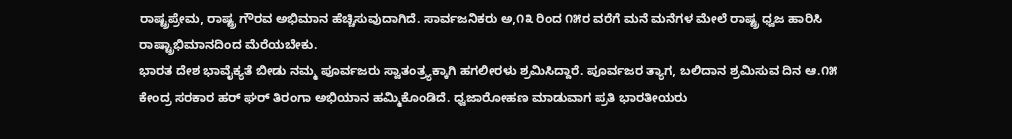ರಾಷ್ಟ್ರಪ್ರೇಮ, ರಾಷ್ಟ್ರ ಗೌರವ ಅಭಿಮಾನ ಹೆಚ್ಚಿಸುವುದಾಗಿದೆ. ಸಾರ್ವಜನಿಕರು ಅ,೧೩ ರಿಂದ ೧೫ರ ವರೆಗೆ ಮನೆ ಮನೆಗಳ ಮೇಲೆ ರಾಷ್ಟ್ರ ಧ್ವಜ ಹಾರಿಸಿ ರಾಷ್ಟ್ರಾಭಿಮಾನದಿಂದ ಮೆರೆಯಬೇಕು.
ಭಾರತ ದೇಶ ಭಾವೈಕ್ಯತೆ ಬೀಡು ನಮ್ಮ ಪೂರ್ವಜರು ಸ್ವಾತಂತ್ರ‍್ಯಕ್ಕಾಗಿ ಹಗಲೀರಳು ಶ್ರಮಿಸಿದ್ದಾರೆ. ಪೂರ್ವಜರ ತ್ಯಾಗ, ಬಲಿದಾನ ಶ್ರಮಿಸುವ ದಿನ ಆ.೧೫ ಕೇಂದ್ರ ಸರಕಾರ ಹರ್ ಘರ್ ತಿರಂಗಾ ಅಭಿಯಾನ ಹಮ್ಮಿಕೊಂಡಿದೆ. ಧ್ವಜಾರೋಹಣ ಮಾಡುವಾಗ ಪ್ರತಿ ಭಾರತೀಯರು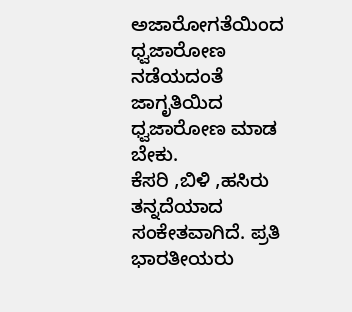ಅಜಾರೋಗತೆಯಿಂದ ಧ್ವಜಾರೋಣ ನಡೆಯದಂತೆ ಜಾಗೃತಿಯಿದ ಧ್ವಜಾರೋಣ ಮಾಡ ಬೇಕು.
ಕೆಸರಿ ,ಬಿಳಿ ,ಹಸಿರು ತನ್ನದೆಯಾದ ಸಂಕೇತವಾಗಿದೆ. ಪ್ರತಿ ಭಾರತೀಯರು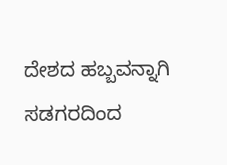ದೇಶದ ಹಬ್ಬವನ್ನಾಗಿ ಸಡಗರದಿಂದ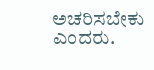ಅಚರಿಸಬೇಕು ಎಂದರು.